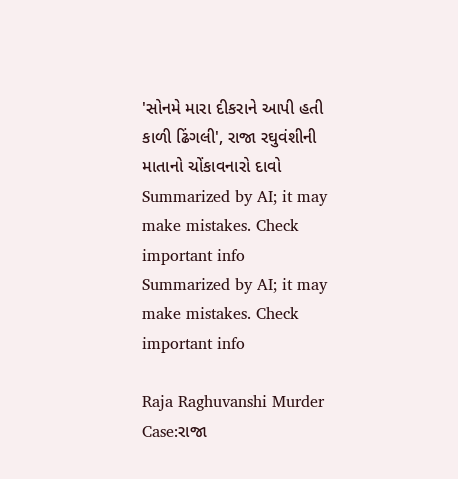'સોનમે મારા દીકરાને આપી હતી કાળી ઢિંગલી', રાજા રઘુવંશીની માતાનો ચોંકાવનારો દાવો
Summarized by AI; it may make mistakes. Check important info
Summarized by AI; it may make mistakes. Check important info

Raja Raghuvanshi Murder Case:રાજા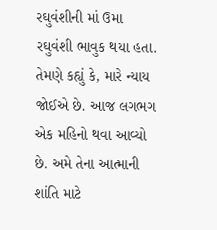રઘુવંશીની માં ઉમા રઘુવંશી ભાવુક થયા હતા. તેમણે કહ્યું કે, મારે ન્યાય જોઈએ છે. આજ લગભગ એક મહિનો થવા આવ્યો છે. અમે તેના આત્માની શાંતિ માટે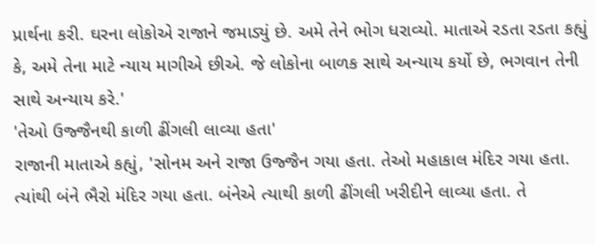પ્રાર્થના કરી. ઘરના લોકોએ રાજાને જમાડ્યું છે. અમે તેને ભોગ ધરાવ્યો. માતાએ રડતા રડતા કહ્યું કે, અમે તેના માટે ન્યાય માગીએ છીએ. જે લોકોના બાળક સાથે અન્યાય કર્યો છે, ભગવાન તેની સાથે અન્યાય કરે.'
'તેઓ ઉજ્જૈનથી કાળી ઢીંગલી લાવ્યા હતા'
રાજાની માતાએ કહ્યું, 'સોનમ અને રાજા ઉજ્જૈન ગયા હતા. તેઓ મહાકાલ મંદિર ગયા હતા. ત્યાંથી બંને ભૈરો મંદિર ગયા હતા. બંનેએ ત્યાથી કાળી ઢીંગલી ખરીદીને લાવ્યા હતા. તે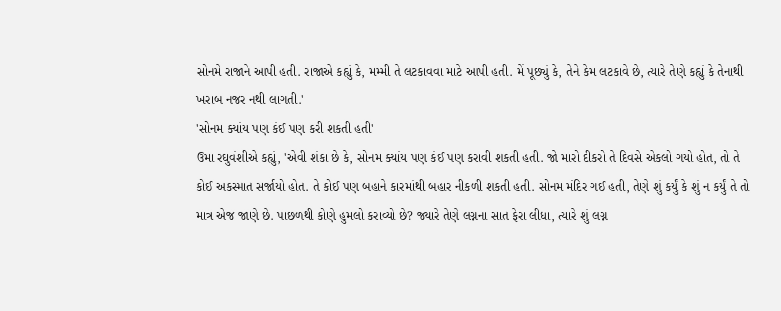સોનમે રાજાને આપી હતી. રાજાએ કહ્યું કે, મમ્મી તે લટકાવવા માટે આપી હતી. મેં પૂછ્યું કે, તેને કેમ લટકાવે છે, ત્યારે તેણે કહ્યું કે તેનાથી ખરાબ નજર નથી લાગતી.'
'સોનમ ક્યાંય પણ કંઈ પણ કરી શકતી હતી'
ઉમા રઘુવંશીએ કહ્યું, 'એવી શંકા છે કે, સોનમ ક્યાંય પણ કંઈ પણ કરાવી શકતી હતી. જો મારો દીકરો તે દિવસે એકલો ગયો હોત, તો તે કોઈ અકસ્માત સર્જાયો હોત. તે કોઈ પણ બહાને કારમાંથી બહાર નીકળી શકતી હતી. સોનમ મંદિર ગઈ હતી, તેણે શું કર્યું કે શું ન કર્યું તે તો માત્ર એજ જાણે છે. પાછળથી કોણે હુમલો કરાવ્યો છે? જ્યારે તેણે લગ્નના સાત ફેરા લીધા, ત્યારે શું લગ્ન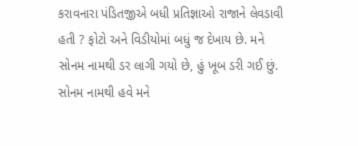કરાવનારા પંડિતજીએ બધી પ્રતિજ્ઞાઓ રાજાને લેવડાવી હતી ? ફોટો અને વિડીયોમાં બધું જ દેખાય છે. મને સોનમ નામથી ડર લાગી ગયો છે, હું ખૂબ ડરી ગઈ છું. સોનમ નામથી હવે મને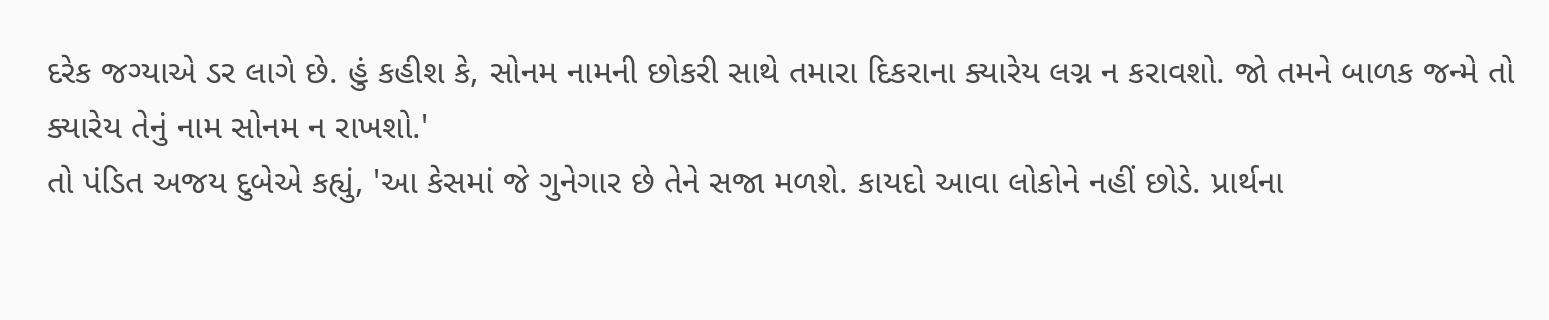દરેક જગ્યાએ ડર લાગે છે. હું કહીશ કે, સોનમ નામની છોકરી સાથે તમારા દિકરાના ક્યારેય લગ્ન ન કરાવશો. જો તમને બાળક જન્મે તો ક્યારેય તેનું નામ સોનમ ન રાખશો.'
તો પંડિત અજય દુબેએ કહ્યું, 'આ કેસમાં જે ગુનેગાર છે તેને સજા મળશે. કાયદો આવા લોકોને નહીં છોડે. પ્રાર્થના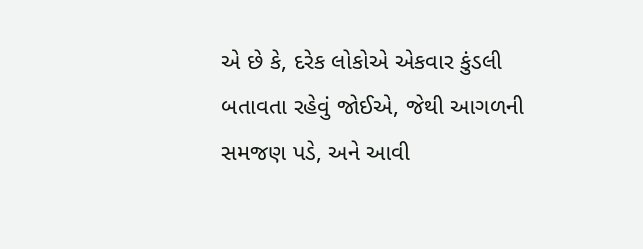એ છે કે, દરેક લોકોએ એકવાર કુંડલી બતાવતા રહેવું જોઈએ, જેથી આગળની સમજણ પડે, અને આવી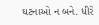ઘટનાઓ ન બને. ધીરે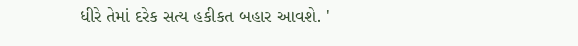ધીરે તેમાં દરેક સત્ય હકીકત બહાર આવશે. '